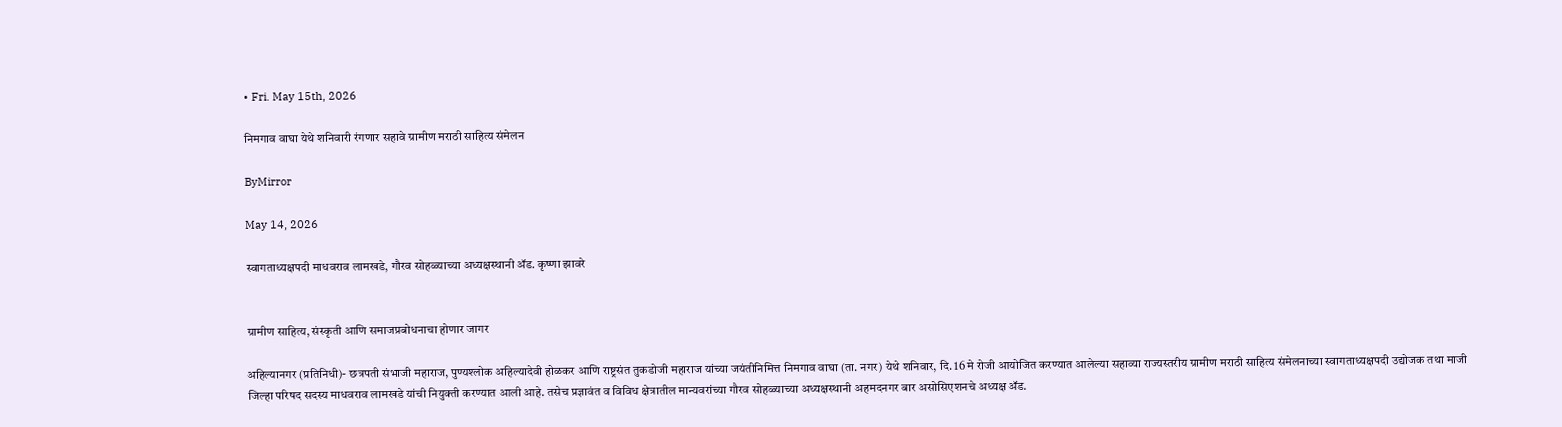• Fri. May 15th, 2026

निमगाव वाघा येथे शनिवारी रंगणार सहावे ग्रामीण मराठी साहित्य संमेलन

ByMirror

May 14, 2026

स्वागताध्यक्षपदी माधवराव लामखडे, गौरव सोहळ्याच्या अध्यक्षस्थानी ॲड. कृष्णा झावरे


ग्रामीण साहित्य, संस्कृती आणि समाजप्रबोधनाचा होणार जागर

अहिल्यानगर (प्रतिनिधी)- छत्रपती संभाजी महाराज, पुण्यश्‍लोक अहिल्यादेवी होळकर आणि राष्ट्रसंत तुकडोजी महाराज यांच्या जयंतीनिमित्त निमगाव वाघा (ता. नगर) येथे शनिवार, दि. 16 मे रोजी आयोजित करण्यात आलेल्या सहाव्या राज्यस्तरीय ग्रामीण मराठी साहित्य संमेलनाच्या स्वागताध्यक्षपदी उद्योजक तथा माजी जिल्हा परिषद सदस्य माधवराव लामखडे यांची नियुक्ती करण्यात आली आहे. तसेच प्रज्ञावंत व विविध क्षेत्रातील मान्यवरांच्या गौरव सोहळ्याच्या अध्यक्षस्थानी अहमदनगर बार असोसिएशनचे अध्यक्ष ॲड.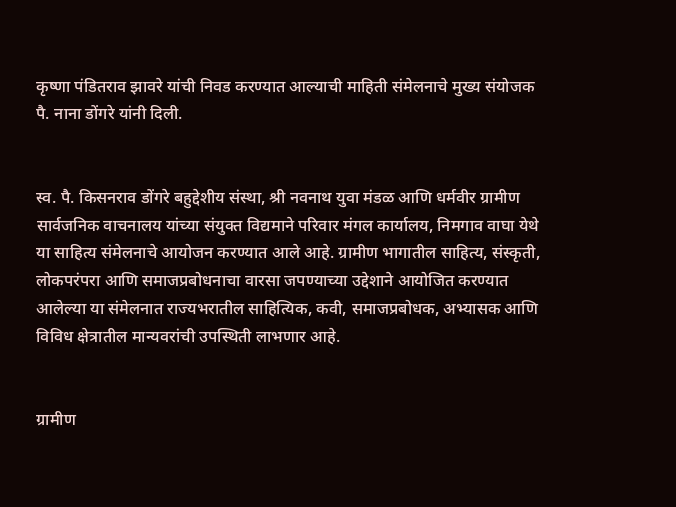कृष्णा पंडितराव झावरे यांची निवड करण्यात आल्याची माहिती संमेलनाचे मुख्य संयोजक पै. नाना डोंगरे यांनी दिली.


स्व. पै. किसनराव डोंगरे बहुद्देशीय संस्था, श्री नवनाथ युवा मंडळ आणि धर्मवीर ग्रामीण सार्वजनिक वाचनालय यांच्या संयुक्त विद्यमाने परिवार मंगल कार्यालय, निमगाव वाघा येथे या साहित्य संमेलनाचे आयोजन करण्यात आले आहे. ग्रामीण भागातील साहित्य, संस्कृती, लोकपरंपरा आणि समाजप्रबोधनाचा वारसा जपण्याच्या उद्देशाने आयोजित करण्यात आलेल्या या संमेलनात राज्यभरातील साहित्यिक, कवी, समाजप्रबोधक, अभ्यासक आणि विविध क्षेत्रातील मान्यवरांची उपस्थिती लाभणार आहे.


ग्रामीण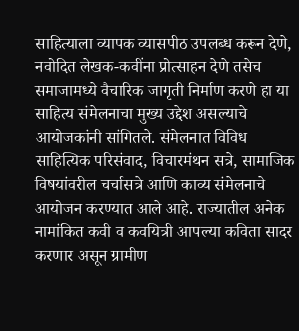साहित्याला व्यापक व्यासपीठ उपलब्ध करून देणे, नवोदित लेखक-कवींना प्रोत्साहन देणे तसेच समाजामध्ये वैचारिक जागृती निर्माण करणे हा या साहित्य संमेलनाचा मुख्य उद्देश असल्याचे आयोजकांनी सांगितले. संमेलनात विविध साहित्यिक परिसंवाद, विचारमंथन सत्रे, सामाजिक विषयांवरील चर्चासत्रे आणि काव्य संमेलनाचे आयोजन करण्यात आले आहे. राज्यातील अनेक नामांकित कवी व कवयित्री आपल्या कविता सादर करणार असून ग्रामीण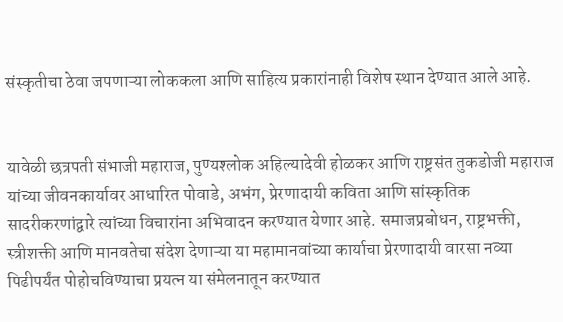संस्कृतीचा ठेवा जपणाऱ्या लोककला आणि साहित्य प्रकारांनाही विशेष स्थान देण्यात आले आहे.


यावेळी छत्रपती संभाजी महाराज, पुण्यश्‍लोक अहिल्यादेवी होळकर आणि राष्ट्रसंत तुकडोजी महाराज यांच्या जीवनकार्यावर आधारित पोवाडे, अभंग, प्रेरणादायी कविता आणि सांस्कृतिक सादरीकरणांद्वारे त्यांच्या विचारांना अभिवादन करण्यात येणार आहे. समाजप्रबोधन, राष्ट्रभक्ती, स्त्रीशक्ती आणि मानवतेचा संदेश देणाऱ्या या महामानवांच्या कार्याचा प्रेरणादायी वारसा नव्या पिढीपर्यंत पोहोचविण्याचा प्रयत्न या संमेलनातून करण्यात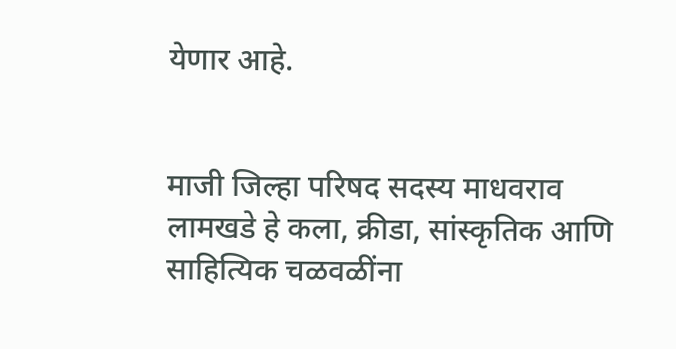येणार आहे.


माजी जिल्हा परिषद सदस्य माधवराव लामखडे हे कला, क्रीडा, सांस्कृतिक आणि साहित्यिक चळवळींना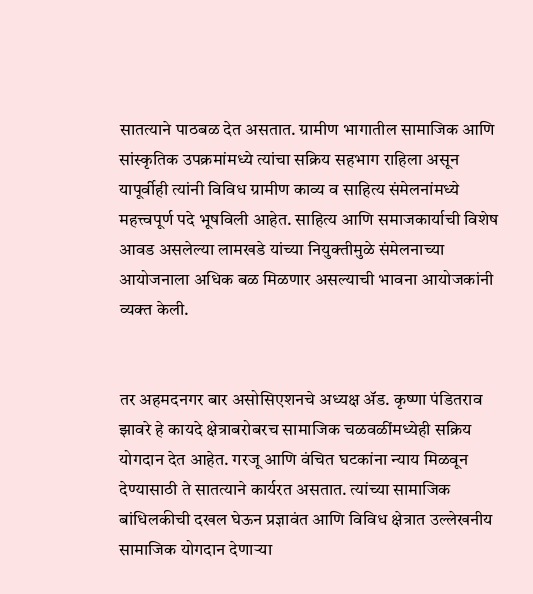सातत्याने पाठबळ देत असतात. ग्रामीण भागातील सामाजिक आणि सांस्कृतिक उपक्रमांमध्ये त्यांचा सक्रिय सहभाग राहिला असून यापूर्वीही त्यांनी विविध ग्रामीण काव्य व साहित्य संमेलनांमध्ये महत्त्वपूर्ण पदे भूषविली आहेत. साहित्य आणि समाजकार्याची विशेष आवड असलेल्या लामखडे यांच्या नियुक्तीमुळे संमेलनाच्या आयोजनाला अधिक बळ मिळणार असल्याची भावना आयोजकांनी व्यक्त केली.


तर अहमदनगर बार असोसिएशनचे अध्यक्ष ॲड. कृष्णा पंडितराव झावरे हे कायदे क्षेत्राबरोबरच सामाजिक चळवळींमध्येही सक्रिय योगदान देत आहेत. गरजू आणि वंचित घटकांना न्याय मिळवून देण्यासाठी ते सातत्याने कार्यरत असतात. त्यांच्या सामाजिक बांधिलकीची दखल घेऊन प्रज्ञावंत आणि विविध क्षेत्रात उल्लेखनीय सामाजिक योगदान देणाऱ्या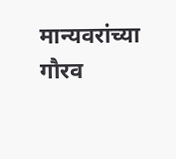मान्यवरांच्या गौरव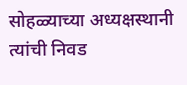सोहळ्याच्या अध्यक्षस्थानी त्यांची निवड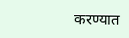करण्यात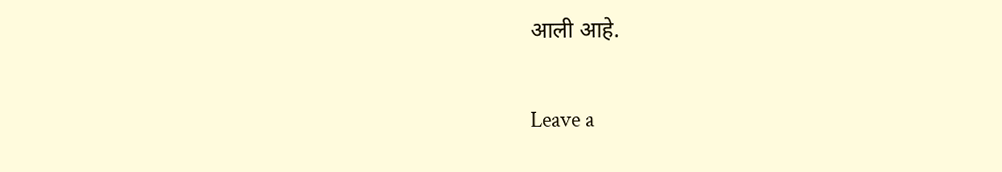आली आहे.

Leave a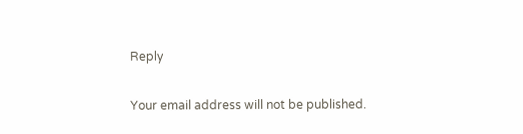Reply

Your email address will not be published.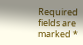Required fields are marked *